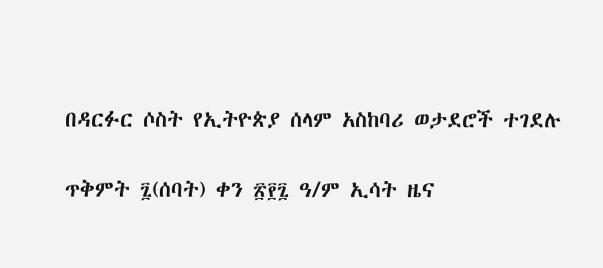በዳርፉር ሶስት የኢትዮጵያ ሰላም አስከባሪ ወታደሮች ተገደሉ

ጥቅምት ፯(ሰባት) ቀን ፳፻፯ ዓ/ም ኢሳት ዜና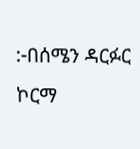:-በሰሜን ዳርፉር ኮርማ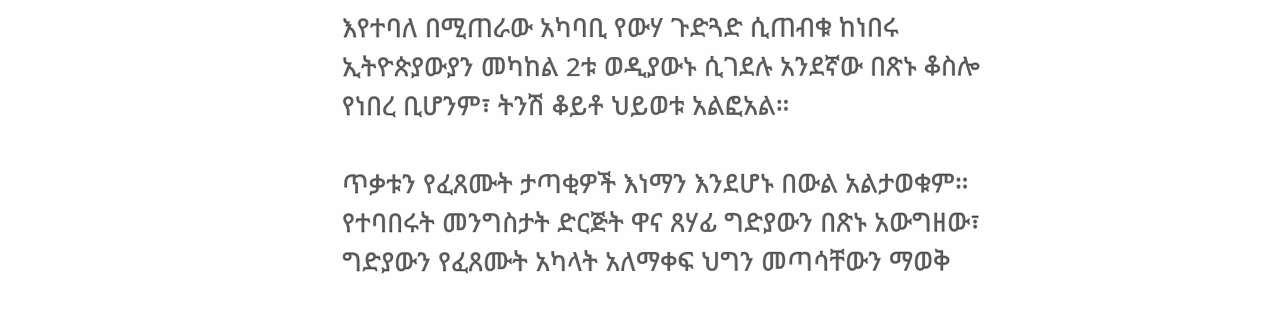እየተባለ በሚጠራው አካባቢ የውሃ ጉድጓድ ሲጠብቁ ከነበሩ ኢትዮጵያውያን መካከል 2ቱ ወዲያውኑ ሲገደሉ አንደኛው በጽኑ ቆስሎ የነበረ ቢሆንም፣ ትንሽ ቆይቶ ህይወቱ አልፎአል።

ጥቃቱን የፈጸሙት ታጣቂዎች እነማን እንደሆኑ በውል አልታወቁም።   የተባበሩት መንግስታት ድርጅት ዋና ጸሃፊ ግድያውን በጽኑ አውግዘው፣ ግድያውን የፈጸሙት አካላት አለማቀፍ ህግን መጣሳቸውን ማወቅ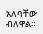አለባቸው ብለዋል።